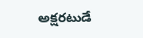అక్షరటుడే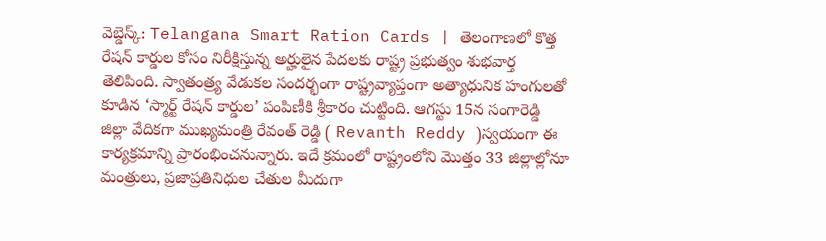వెబ్డెస్క్: Telangana Smart Ration Cards | తెలంగాణలో కొత్త రేషన్ కార్డుల కోసం నిరీక్షిస్తున్న అర్హులైన పేదలకు రాష్ట్ర ప్రభుత్వం శుభవార్త తెలిపింది. స్వాతంత్ర్య వేడుకల సందర్భంగా రాష్ట్రవ్యాప్తంగా అత్యాధునిక హంగులతో కూడిన ‘స్మార్ట్ రేషన్ కార్డుల’ పంపిణీకి శ్రీకారం చుట్టింది. ఆగస్టు 15న సంగారెడ్డి జిల్లా వేదికగా ముఖ్యమంత్రి రేవంత్ రెడ్డి ( Revanth Reddy )స్వయంగా ఈ కార్యక్రమాన్ని ప్రారంభించనున్నారు. ఇదే క్రమంలో రాష్ట్రంలోని మొత్తం 33 జిల్లాల్లోనూ మంత్రులు, ప్రజాప్రతినిధుల చేతుల మీదుగా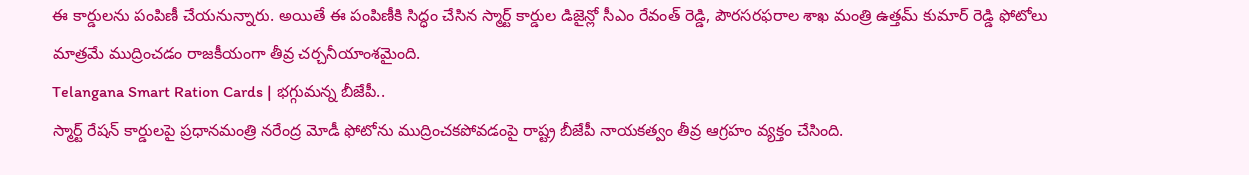ఈ కార్డులను పంపిణీ చేయనున్నారు. అయితే ఈ పంపిణీకి సిద్ధం చేసిన స్మార్ట్ కార్డుల డిజైన్లో సీఎం రేవంత్ రెడ్డి, పౌరసరఫరాల శాఖ మంత్రి ఉత్తమ్ కుమార్ రెడ్డి ఫోటోలు మాత్రమే ముద్రించడం రాజకీయంగా తీవ్ర చర్చనీయాంశమైంది.
Telangana Smart Ration Cards | భగ్గుమన్న బీజేపీ..
స్మార్ట్ రేషన్ కార్డులపై ప్రధానమంత్రి నరేంద్ర మోడీ ఫోటోను ముద్రించకపోవడంపై రాష్ట్ర బీజేపీ నాయకత్వం తీవ్ర ఆగ్రహం వ్యక్తం చేసింది.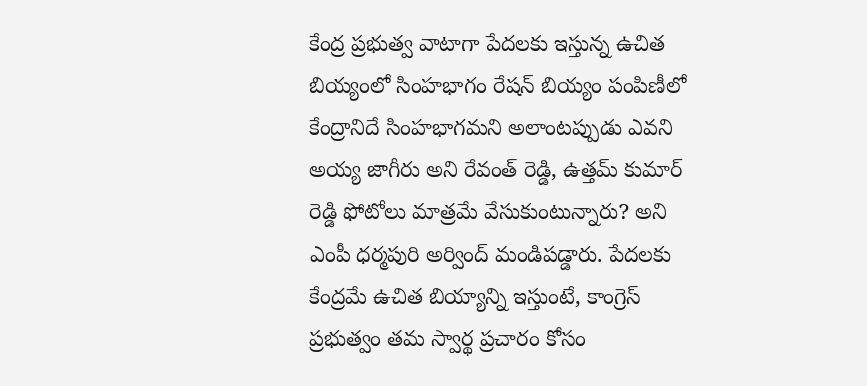కేంద్ర ప్రభుత్వ వాటాగా పేదలకు ఇస్తున్న ఉచిత బియ్యంలో సింహభాగం రేషన్ బియ్యం పంపిణీలో కేంద్రానిదే సింహభాగమని అలాంటప్పుడు ఎవని అయ్య జాగీరు అని రేవంత్ రెడ్డి, ఉత్తమ్ కుమార్ రెడ్డి ఫోటోలు మాత్రమే వేసుకుంటున్నారు? అని ఎంపీ ధర్మపురి అర్వింద్ మండిపడ్డారు. పేదలకు కేంద్రమే ఉచిత బియ్యాన్ని ఇస్తుంటే, కాంగ్రెస్ ప్రభుత్వం తమ స్వార్థ ప్రచారం కోసం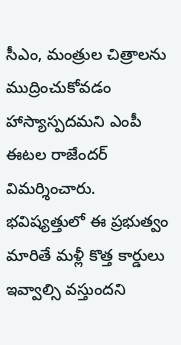సీఎం, మంత్రుల చిత్రాలను ముద్రించుకోవడం హాస్యాస్పదమని ఎంపీ ఈటల రాజేందర్ విమర్శించారు. భవిష్యత్తులో ఈ ప్రభుత్వం మారితే మళ్లీ కొత్త కార్డులు ఇవ్వాల్సి వస్తుందని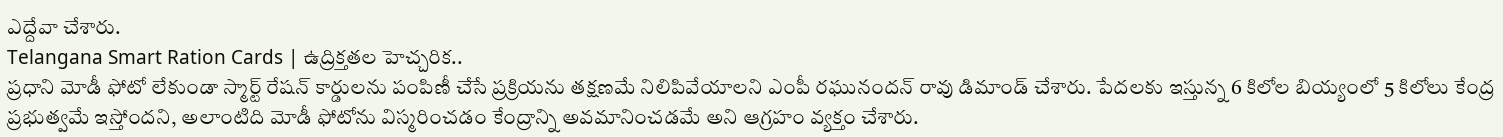ఎద్దేవా చేశారు.
Telangana Smart Ration Cards | ఉద్రిక్తతల హెచ్చరిక..
ప్రధాని మోడీ ఫోటో లేకుండా స్మార్ట్ రేషన్ కార్డులను పంపిణీ చేసే ప్రక్రియను తక్షణమే నిలిపివేయాలని ఎంపీ రఘునందన్ రావు డిమాండ్ చేశారు. పేదలకు ఇస్తున్న 6 కిలోల బియ్యంలో 5 కిలోలు కేంద్ర ప్రభుత్వమే ఇస్తోందని, అలాంటిది మోడీ ఫోటోను విస్మరించడం కేంద్రాన్ని అవమానించడమే అని ఆగ్రహం వ్యక్తం చేశారు.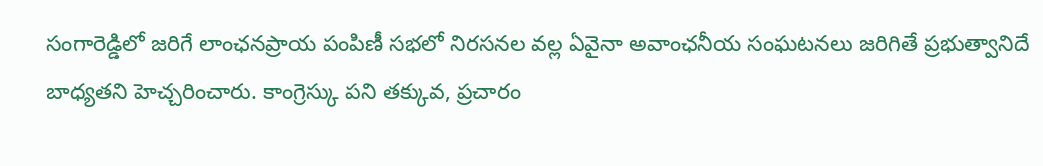సంగారెడ్డిలో జరిగే లాంఛనప్రాయ పంపిణీ సభలో నిరసనల వల్ల ఏవైనా అవాంఛనీయ సంఘటనలు జరిగితే ప్రభుత్వానిదే బాధ్యతని హెచ్చరించారు. కాంగ్రెస్కు పని తక్కువ, ప్రచారం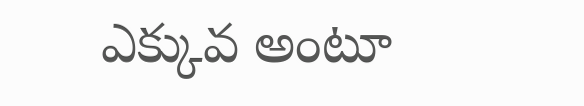ఎక్కువ అంటూ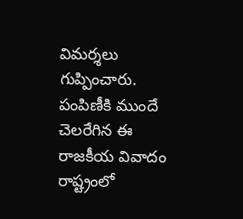విమర్శలు గుప్పించారు. పంపిణీకి ముందే చెలరేగిన ఈ రాజకీయ వివాదం రాష్ట్రంలో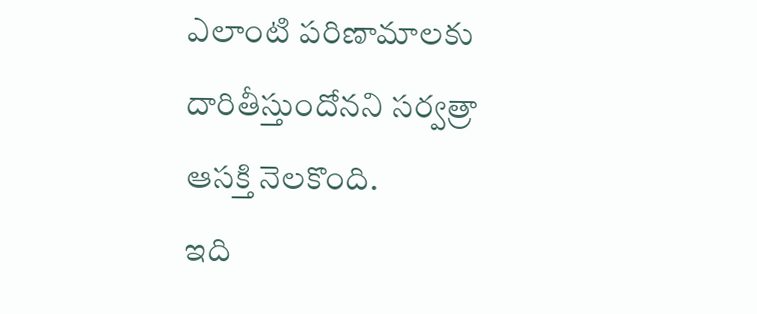ఎలాంటి పరిణామాలకు దారితీస్తుందోనని సర్వత్రా ఆసక్తి నెలకొంది.
ఇది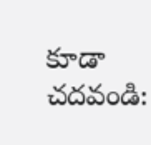కూడా చదవండి: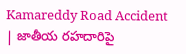Kamareddy Road Accident | జాతీయ రహదారిపై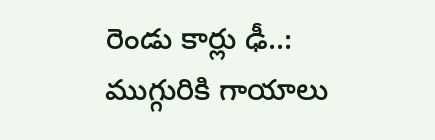రెండు కార్లు ఢీ..: ముగ్గురికి గాయాలు